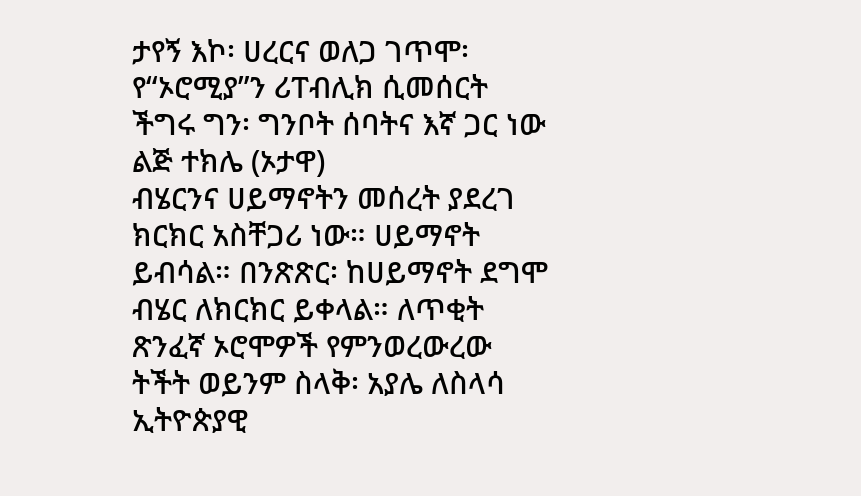ታየኝ እኮ፡ ሀረርና ወለጋ ገጥሞ፡ የ“ኦሮሚያ”ን ሪፐብሊክ ሲመሰርት ችግሩ ግን፡ ግንቦት ሰባትና እኛ ጋር ነው
ልጅ ተክሌ (ኦታዋ)
ብሄርንና ሀይማኖትን መሰረት ያደረገ ክርክር አስቸጋሪ ነው። ሀይማኖት ይብሳል። በንጽጽር፡ ከሀይማኖት ደግሞ ብሄር ለክርክር ይቀላል። ለጥቂት ጽንፈኛ ኦሮሞዎች የምንወረውረው ትችት ወይንም ስላቅ፡ አያሌ ለስላሳ ኢትዮጵያዊ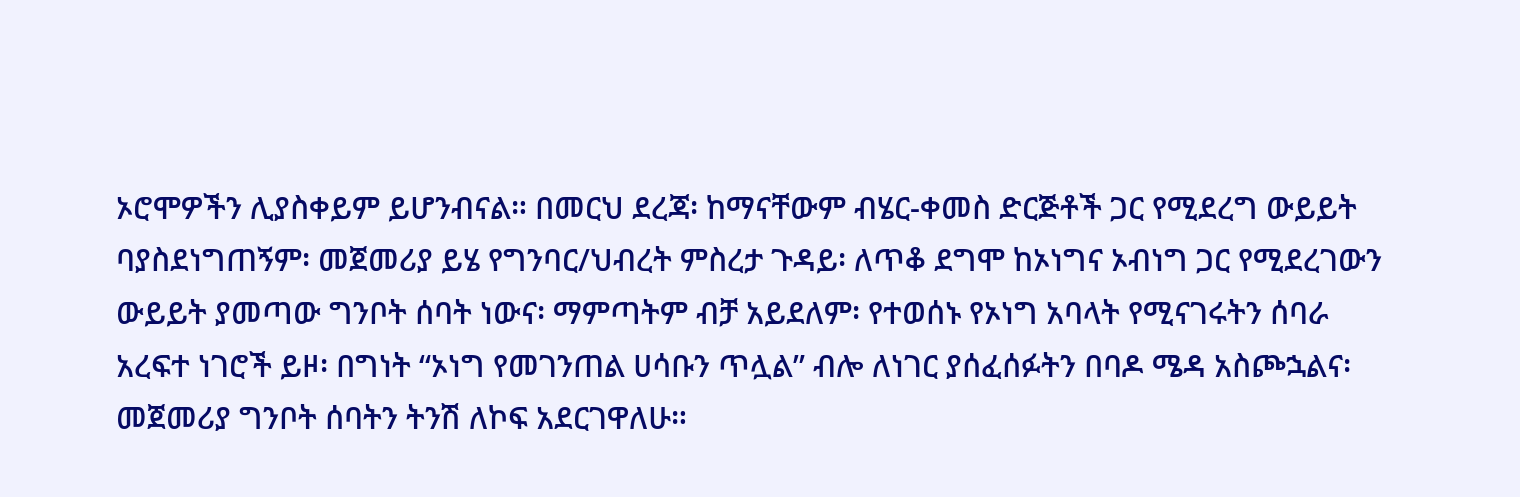ኦሮሞዎችን ሊያስቀይም ይሆንብናል። በመርህ ደረጃ፡ ከማናቸውም ብሄር-ቀመስ ድርጅቶች ጋር የሚደረግ ውይይት ባያስደነግጠኝም፡ መጀመሪያ ይሄ የግንባር/ህብረት ምስረታ ጉዳይ፡ ለጥቆ ደግሞ ከኦነግና ኦብነግ ጋር የሚደረገውን ውይይት ያመጣው ግንቦት ሰባት ነውና፡ ማምጣትም ብቻ አይደለም፡ የተወሰኑ የኦነግ አባላት የሚናገሩትን ሰባራ አረፍተ ነገሮች ይዞ፡ በግነት “ኦነግ የመገንጠል ሀሳቡን ጥሏል” ብሎ ለነገር ያሰፈሰፉትን በባዶ ሜዳ አስጮኋልና፡ መጀመሪያ ግንቦት ሰባትን ትንሽ ለኮፍ አደርገዋለሁ።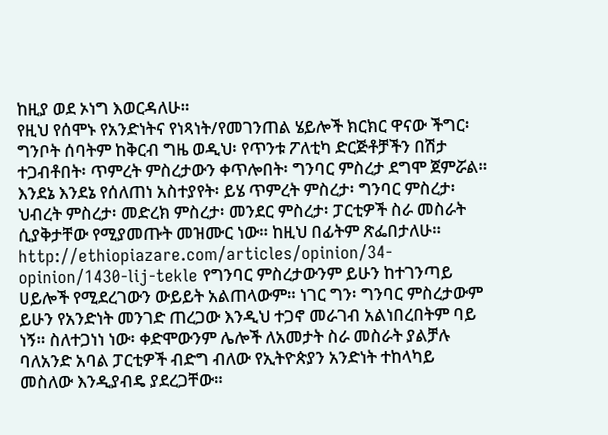ከዚያ ወደ ኦነግ እወርዳለሁ።
የዚህ የሰሞኑ የአንድነትና የነጻነት/የመገንጠል ሄይሎች ክርክር ዋናው ችግር፡ ግንቦት ሰባትም ከቅርብ ግዜ ወዲህ፡ የጥንቱ ፖለቲካ ድርጅቶቻችን በሽታ ተጋብቶበት፡ ጥምረት ምስረታውን ቀጥሎበት፡ ግንባር ምስረታ ደግሞ ጀምሯል። እንደኔ እንደኔ የሰለጠነ አስተያየት፡ ይሄ ጥምረት ምስረታ፡ ግንባር ምስረታ፡ ህብረት ምስረታ፡ መድረክ ምስረታ፡ መንደር ምስረታ፡ ፓርቲዎች ስራ መስራት ሲያቅታቸው የሚያመጡት መዝሙር ነው። ከዚህ በፊትም ጽፌበታለሁ። http://ethiopiazare.com/articles/opinion/34-opinion/1430-lij-tekle የግንባር ምስረታውንም ይሁን ከተገንጣይ ሀይሎች የሚደረገውን ውይይት አልጠላውም። ነገር ግን፡ ግንባር ምስረታውም ይሁን የአንድነት መንገድ ጠረጋው እንዲህ ተጋኖ መራገብ አልነበረበትም ባይ ነኝ። ስለተጋነነ ነው፡ ቀድሞውንም ሌሎች ለአመታት ስራ መስራት ያልቻሉ ባለአንድ አባል ፓርቲዎች ብድግ ብለው የኢትዮጵያን አንድነት ተከላካይ መስለው እንዲያብዴ ያደረጋቸው።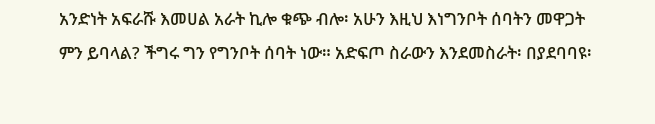አንድነት አፍራሹ እመሀል አራት ኪሎ ቁጭ ብሎ፡ አሁን እዚህ እነግንቦት ሰባትን መዋጋት ምን ይባላል? ችግሩ ግን የግንቦት ሰባት ነው። አድፍጦ ስራውን እንደመስራት፡ በያደባባዩ፡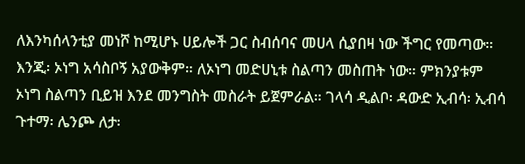ለእንካሰላንቲያ መነሾ ከሚሆኑ ሀይሎች ጋር ስብሰባና መሀላ ሲያበዛ ነው ችግር የመጣው።
እንጂ፡ ኦነግ አሳስቦኝ አያውቅም። ለኦነግ መድሀኒቱ ስልጣን መስጠት ነው። ምክንያቱም ኦነግ ስልጣን ቢይዝ እንደ መንግስት መስራት ይጀምራል። ገላሳ ዲልቦ፡ ዳውድ ኢብሳ፡ ኢብሳ ጉተማ፡ ሌንጮ ለታ፡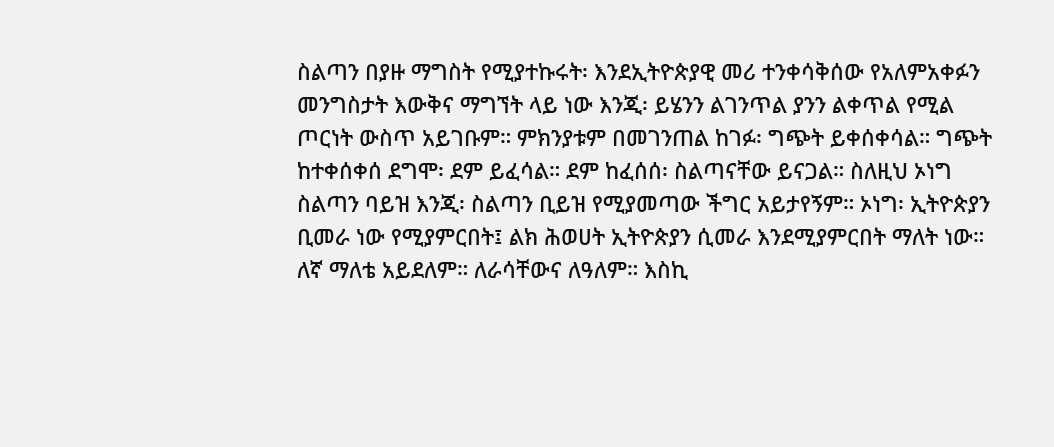ስልጣን በያዙ ማግስት የሚያተኩሩት፡ እንደኢትዮጵያዊ መሪ ተንቀሳቅሰው የአለምአቀፉን መንግስታት እውቅና ማግኘት ላይ ነው እንጂ፡ ይሄንን ልገንጥል ያንን ልቀጥል የሚል ጦርነት ውስጥ አይገቡም። ምክንያቱም በመገንጠል ከገፉ፡ ግጭት ይቀሰቀሳል። ግጭት ከተቀሰቀሰ ደግሞ፡ ደም ይፈሳል። ደም ከፈሰሰ፡ ስልጣናቸው ይናጋል። ስለዚህ ኦነግ ስልጣን ባይዝ እንጂ፡ ስልጣን ቢይዝ የሚያመጣው ችግር አይታየኝም። ኦነግ፡ ኢትዮጵያን ቢመራ ነው የሚያምርበት፤ ልክ ሕወሀት ኢትዮጵያን ሲመራ እንደሚያምርበት ማለት ነው። ለኛ ማለቴ አይደለም። ለራሳቸውና ለዓለም። እስኪ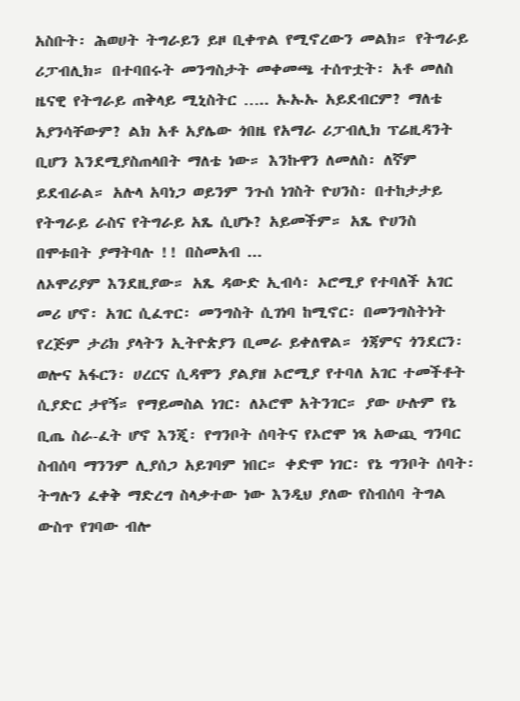አስቡት፡ ሕወሀት ትግራይን ይዞ ቢቀጥል የሚኖረውን መልክ። የትግራይ ሪፓብሊክ። በተባበሩት መንግስታት መቀመጫ ተሰጥቷት፡ አቶ መለስ ዜናዊ የትግራይ ጠቅላይ ሚኒስትር ….. ኡኡኡ አይደብርም? ማለቴ አያንሳቸውም? ልክ አቶ አያሌው ጎበዜ የአማራ ሪፓብሊክ ፕሬዚዳንት ቢሆን እንደሚያስጠላበት ማለቴ ነው። እንኩዋን ለመለስ፡ ለኛም ይደብራል። አሉላ አባነጋ ወይንም ንጉሰ ነገስት ዮሀንስ፡ በተከታታይ የትግራይ ራስና የትግራይ አጼ ሲሆኑ? አይመችም። አጼ ዮሀንስ በሞቱበት ያማትባሉ !! በስመአብ ...
ለኦሞሪያም እንደዚያው። አጼ ዳውድ ኢብሳ፡ ኦሮሚያ የተባለች አገር መሪ ሆኖ፡ አገር ሲፈጥር፡ መንግስት ሲገነባ ከሚኖር፡ በመንግስትነት የረጅም ታሪክ ያላትን ኢትዮጵያን ቢመራ ይቀለዋል። ጎጃምና ጎንደርን፡ ወሎና አፋርን፡ ሀረርና ሲዳሞን ያልያዘ ኦሮሚያ የተባለ አገር ተመችቶት ሲያድር ታየኝ። የማይመስል ነገር፡ ለኦሮሞ አትንገር። ያው ሁሉም የኔ ቢጤ ስራ-ፈት ሆኖ እንጂ፡ የግንቦት ሰባትና የኦሮሞ ነጻ አውጪ ግንባር ስብሰባ ማንንም ሊያሰጋ አይገባም ነበር። ቀድሞ ነገር፡ የኔ ግንቦት ሰባት፡ ትግሉን ፈቀቅ ማድረግ ስላቃተው ነው እንዲህ ያለው የስብሰባ ትግል ውስጥ የገባው ብሎ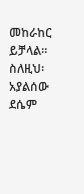መከራከር ይቻላል። ስለዚህ፡ አያልሰው ደሴም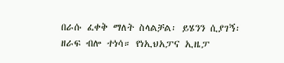በራሱ ፈቀቅ ማለት ስላልቻል፡ ይሄንን ሲያገኝ፡ ዘራፍ ብሎ ተነሳ። የነኢህአፓና ኢዜፓ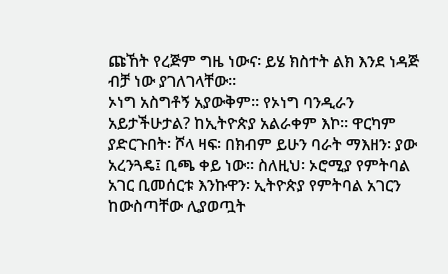ጩኸት የረጅም ግዜ ነውና፡ ይሄ ክስተት ልክ እንደ ነዳጅ ብቻ ነው ያገለገላቸው።
ኦነግ አስግቶኝ አያውቅም። የኦነግ ባንዲራን አይታችሁታል? ከኢትዮጵያ አልራቀም እኮ። ዋርካም ያድርጉበት፡ ሾላ ዛፍ፡ በክብም ይሁን ባራት ማእዘን፡ ያው አረንጓዴ፤ ቢጫ ቀይ ነው። ስለዚህ፡ ኦሮሚያ የምትባል አገር ቢመሰርቱ እንኩዋን፡ ኢትዮጵያ የምትባል አገርን ከውስጣቸው ሊያወጧት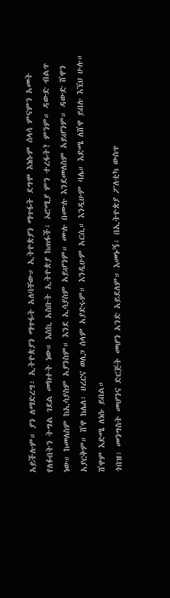አይችሉም። ያን ለማድረግ፡ ኢትዮጵያን ማጥፋት አለባቸው። ኢትዮጵያን ማጥፋት ደግሞ እነሱም ሰላሳ ምናምን አመት የለፉበትን ትግል ገደል መክተት ነው። እስኪ አስቡት ኢትዮጵያ ከጠፋች፡ ኦሮሚያ ምን ተረፋት? ምንም። ዳውድ ብልጥ ነው። ከመለስም ከኢሳያስም አያንስም። እንደ ኢሳያስም አይሆንም። ሙሉ በሙሉ እንደመለስም አይሆንም። ዳውድ ሸዋን አያርቅም። ሸዋ ከሌለ፡ ሀረርና ወለጋ ሰላም አያድሩም። እንዲሁም አርሲ። እንዲሁም ባሌ። እድሜ ለሸዋ ይበሉ እኚህ ሁሉ። ሸዋም እድሜ ለነሱ ይበል።
ጎበዝ፡ መንግስት መሆንና ድርጅት መሆን አንድ አይደለም። እመኑኝ፡ በኢትዮጵያ ፖለቲካ ውስጥ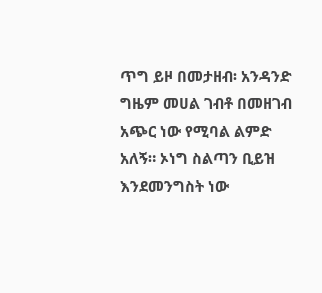ጥግ ይዞ በመታዘብ፡ አንዳንድ ግዜም መሀል ገብቶ በመዘገብ አጭር ነው የሚባል ልምድ አለኝ። ኦነግ ስልጣን ቢይዝ እንደመንግስት ነው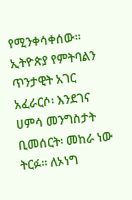የሚንቀሳቀሰው። ኢትዮጵያ የምትባልን ጥንታዊት አገር አፈራርሶ፡ እንደገና ሀምሳ መንግስታት ቢመሰርት፡ መከራ ነው ትርፉ። ለኦነግ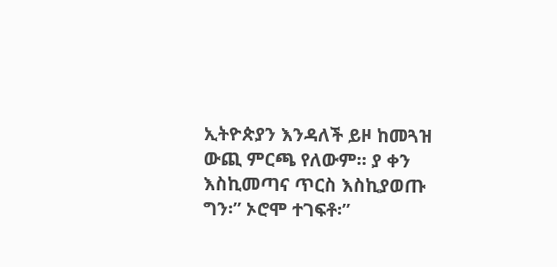ኢትዮጵያን እንዳለች ይዞ ከመጓዝ ውጪ ምርጫ የለውም። ያ ቀን እስኪመጣና ጥርስ እስኪያወጡ ግን፡” ኦሮሞ ተገፍቶ፡”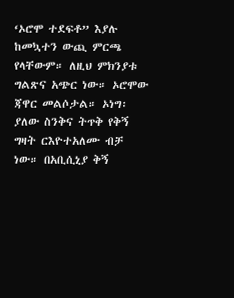‘ኦሮሞ ተደፍቶ” እያሉ ከመኳተን ውጪ ምርጫ የላቸውም። ለዚህ ምክንያቱ ግልጽና አጭር ነው። ኦሮሞው ጃዋር መልሶታል። ኦነግ፡ ያለው ስንቅና ትጥቅ የቅኝ ግዛት ርእዮተአለሙ ብቻ ነው። በአቢሲኒያ ቅኝ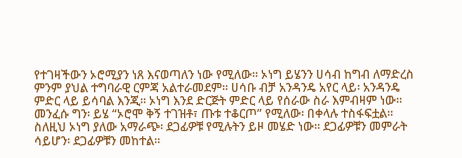የተገዛችውን ኦሮሚያን ነጸ እናወጣለን ነው የሚለው። ኦነግ ይሄንን ሀሳብ ከግብ ለማድረስ ምንም ያህል ተግባራዊ ርምጃ አልተራመደም። ሀሳቡ ብቻ አንዳንዴ አየር ላይ፡ አንዳንዴ ምድር ላይ ይሳባል እንጂ። ኦነግ እንደ ድርጅት ምድር ላይ የሰራው ስራ እምብዛም ነው። መንፈሱ ግን፡ ይሄ “ኦሮሞ ቅኝ ተገዝቶ፣ ጡቱ ተቆርጦ” የሚለው፡ በቀላሉ ተስፋፍቷል። ስለዚህ ኦነግ ያለው አማራጭ፡ ደጋፊዎቹ የሚሉትን ይዞ መሄድ ነው። ደጋፊዎቹን መምራት ሳይሆን፡ ደጋፊዎቹን መከተል።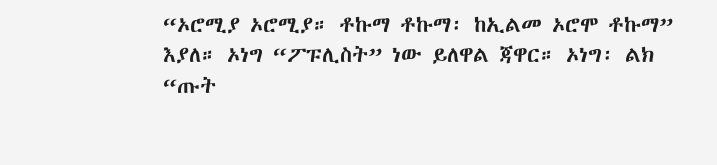“ኦሮሚያ ኦሮሚያ። ቶኩማ ቶኩማ፡ ከኢልመ ኦሮሞ ቶኩማ” እያለ። ኦነግ “ፖፑሊስት” ነው ይለዋል ጃዋር። ኦነግ፡ ልክ “ጡት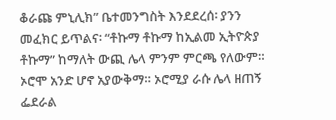ቆራጩ ምኒሊክ” ቤተመንግስት እንደደረሰ፡ ያንን መፈክር ይጥልና፡ “ቶኩማ ቶኩማ ከኢልመ ኢትዮጵያ ቶኩማ” ከማለት ውጪ ሌላ ምንም ምርጫ የለውም። ኦሮሞ አንድ ሆኖ አያውቅማ። ኦሮሚያ ራሱ ሌላ ዘጠኝ ፌደራል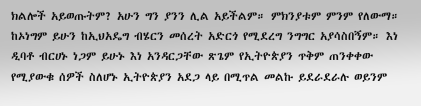ክልሎች አይወጡትም? አሁን ግን ያንን ሊል አይችልም። ምክንያቱም ምንም የለውማ።
ከኦነግም ይሁን ከኢህአዴግ ብሄርን መሰረት አድርጎ የሚደረግ ንግግር አያሳስበኝም። እነ ዲባቶ ብርሀኑ ነጋም ይሁኑ እነ አንዳርጋቸው ጽጌም የኢትዮጵያን ጥቅም ጠንቀቀው የሚያውቁ ሰዎች ስለሆኑ ኢትዮጵያን አደጋ ላይ በሚጥል መልኩ ይደራደራሉ ወይንም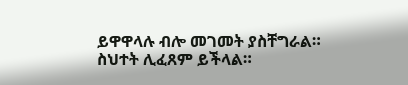ይዋዋላሉ ብሎ መገመት ያስቸግራል። ስህተት ሊፈጸም ይችላል።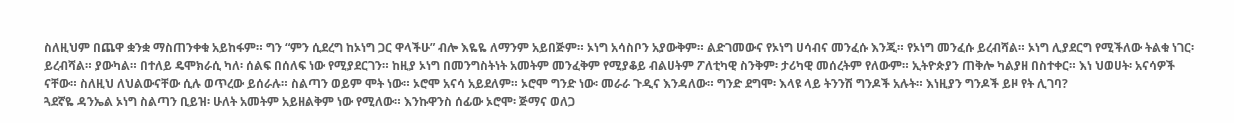ስለዚህም በጨዋ ቋንቋ ማስጠንቀቁ አይከፋም። ግን “ምን ሲደረግ ከኦነግ ጋር ዋላችሁ” ብሎ እዬዬ ለማንም አይበጅም። ኦነግ አሳስቦን አያውቅም። ልድገመውና የኦነግ ሀሳብና መንፈሱ እንጂ። የኦነግ መንፈሱ ይረብሻል። ኦነግ ሊያደርግ የሚችለው ትልቁ ነገር፡ ይረብሻል። ያውካል። በተለይ ዴሞክራሲ ካለ፡ ሰልፍ በሰለፍ ነው የሚያደርገን። ከዚያ ኦነግ በመንግስትነት አመትም መንፈቅም የሚያቆይ ብልሀትም ፖለቲካዊ ስንቅም፡ ታሪካዊ መሰረትም የለውም። ኢትዮጵያን ጠቅሎ ካልያዘ በስተቀር። እነ ህወሀት፡ አናሳዎች ናቸው። ስለዚህ ለህልውናቸው ሲሉ ወጥረው ይሰራሉ። ስልጣን ወይም ሞት ነው። ኦሮሞ አናሳ አይደለም። ኦሮሞ ግንድ ነው፡ መራራ ጉዲና እንዳለው። ግንድ ደግሞ፡ እላዩ ላይ ትንንሽ ግንዶች አሉት። እነዚያን ግንዶች ይዞ የት ሊገባ?
ጓደኛዬ ዳንኤል ኦነግ ስልጣን ቢይዝ፡ ሁለት አመትም አይዘልቅም ነው የሚለው። እንኩዋንስ ሰፊው ኦሮሞ፡ ጅማና ወለጋ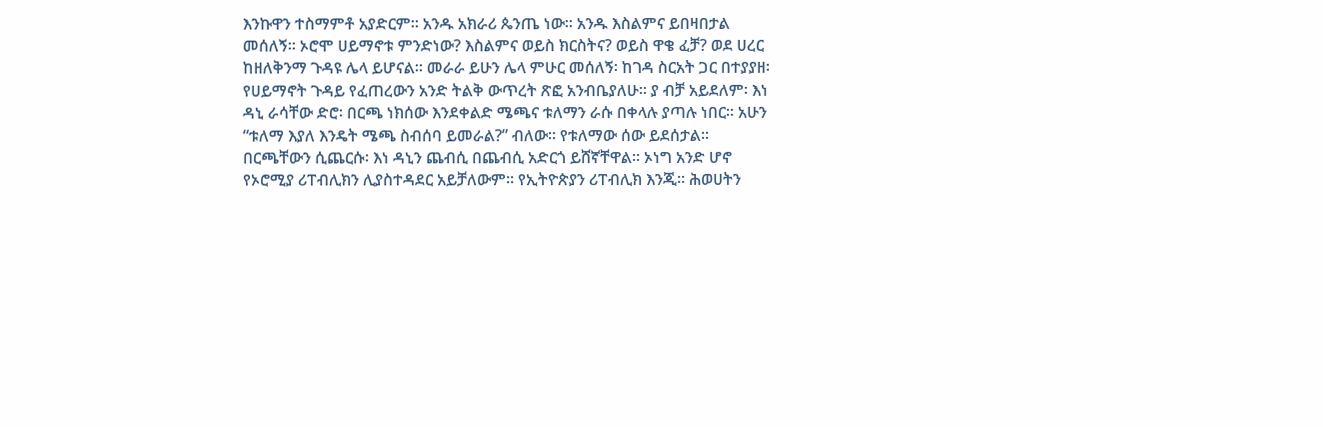እንኩዋን ተስማምቶ አያድርም። አንዱ አክራሪ ጴንጤ ነው። አንዱ እስልምና ይበዛበታል መሰለኝ። ኦሮሞ ሀይማኖቱ ምንድነው? እስልምና ወይስ ክርስትና? ወይስ ዋቄ ፈቻ? ወደ ሀረር ከዘለቅንማ ጉዳዩ ሌላ ይሆናል። መራራ ይሁን ሌላ ምሁር መሰለኝ፡ ከገዳ ስርአት ጋር በተያያዘ፡ የሀይማኖት ጉዳይ የፈጠረውን አንድ ትልቅ ውጥረት ጽፎ አንብቤያለሁ። ያ ብቻ አይደለም፡ እነ ዳኒ ራሳቸው ድሮ፡ በርጫ ነክሰው እንደቀልድ ሜጫና ቱለማን ራሱ በቀላሉ ያጣሉ ነበር። አሁን “ቱለማ እያለ እንዴት ሜጫ ስብሰባ ይመራል?” ብለው። የቱለማው ሰው ይደሰታል። በርጫቸውን ሲጨርሱ፡ እነ ዳኒን ጨብሲ በጨብሲ አድርጎ ይሸኛቸዋል። ኦነግ አንድ ሆኖ የኦሮሚያ ሪፐብሊክን ሊያስተዳደር አይቻለውም። የኢትዮጵያን ሪፐብሊክ እንጂ። ሕወሀትን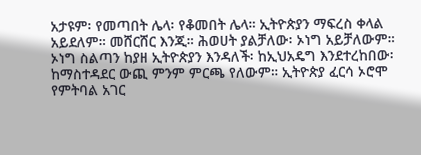አታዩም፡ የመጣበት ሌላ፡ የቆመበት ሌላ። ኢትዮጵያን ማፍረስ ቀላል አይደለም። መሸርሸር እንጂ። ሕወሀት ያልቻለው፡ ኦነግ አይቻለውም።
ኦነግ ስልጣን ከያዘ ኢትዮጵያን እንዳለች፡ ከኢህአዴግ እንደተረከበው፡ ከማስተዳደር ውጪ ምንም ምርጫ የለውም። ኢትዮጵያ ፈርሳ ኦሮሞ የምትባል አገር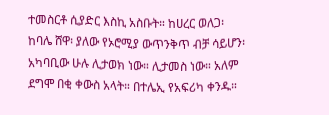ተመስርቶ ሲያድር እስኪ አስቡት። ከሀረር ወለጋ፡ ከባሌ ሸዋ፡ ያለው የኦሮሚያ ውጥንቅጥ ብቻ ሳይሆን፡ አካባቢው ሁሉ ሊታወክ ነው። ሊታመስ ነው። አለም ደግሞ በቂ ቀውስ አላት። በተሌኢ የአፍሪካ ቀንዱ።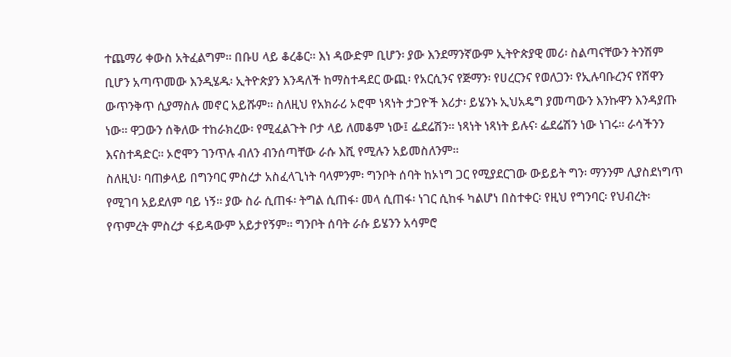ተጨማሪ ቀውስ አትፈልግም። በቡሀ ላይ ቆረቆር። እነ ዳውድም ቢሆን፡ ያው እንደማንኛውም ኢትዮጵያዊ መሪ፡ ስልጣናቸውን ትንሽም ቢሆን አጣጥመው እንዲሄዱ፡ ኢትዮጵያን እንዳለች ከማስተዳደር ውጪ፡ የአርሲንና የጅማን፡ የሀረርንና የወለጋን፡ የኢሉባቡረንና የሸዋን ውጥንቅጥ ሲያማስሉ መኖር አይሹም። ስለዚህ የአክራሪ ኦሮሞ ነጻነት ታጋዮች እሪታ፡ ይሄንኑ ኢህአዴግ ያመጣውን እንኩዋን እንዳያጡ ነው። ዋጋውን ሰቅለው ተከራክረው፡ የሚፈልጉት ቦታ ላይ ለመቆም ነው፤ ፌደሬሽን። ነጻነት ነጻነት ይሉና፡ ፌደሬሽን ነው ነገሩ። ራሳችንን እናስተዳድር። ኦሮሞን ገንጥሉ ብለን ብንሰጣቸው ራሱ እሺ የሚሉን አይመስለንም።
ስለዚህ፡ ባጠቃላይ በግንባር ምስረታ አስፈላጊነት ባላምንም፡ ግንቦት ሰባት ከኦነግ ጋር የሚያደርገው ውይይት ግን፡ ማንንም ሊያስደነግጥ የሚገባ አይደለም ባይ ነኝ። ያው ስራ ሲጠፋ፡ ትግል ሲጠፋ፡ መላ ሲጠፋ፡ ነገር ሲከፋ ካልሆነ በስተቀር፡ የዚህ የግንባር፡ የህብረት፡ የጥምረት ምስረታ ፋይዳውም አይታየኝም። ግንቦት ሰባት ራሱ ይሄንን አሳምሮ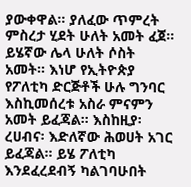ያውቀዋል። ያለፈው ጥምረት ምስረታ ሂደት ሁለት አመት ፈጀ። ይሄኛው ሌላ ሁለት ሶስት አመት። እነሆ የኢትዮጵያ የፖለቲካ ድርጅቶች ሁሉ ግንባር እስኪመሰረቱ አስራ ምናምን አመት ይፈጃል። እስከዚያ፡ ረሀብና፡ እድለኛው ሕወሀት አገር ይፈጃል። ይሄ ፖለቲካ እንደፈረደብኝ ካልገባሁበት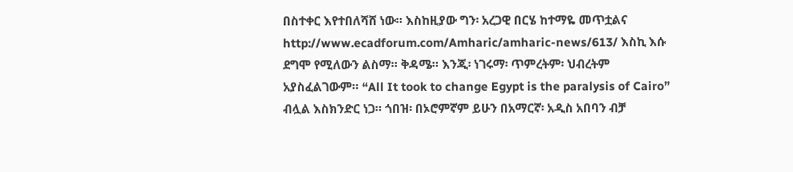በስተቀር እየተበለሻሸ ነው። እስከዚያው ግን፡ አረጋዊ በርሄ ከተማዬ መጥቷልና http://www.ecadforum.com/Amharic/amharic-news/613/ እስኪ እሱ ደግሞ የሚለውን ልስማ። ቅዳሜ። እንጂ፡ ነገሩማ፡ ጥምረትም፡ ህብረትም አያስፈልገውም። “All It took to change Egypt is the paralysis of Cairo” ብሏል እስክንድር ነጋ። ጎበዝ፡ በኦሮምኛም ይሁን በአማርኛ፡ አዲስ አበባን ብቻ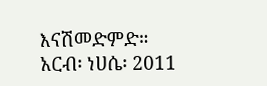እናሽመድምድ።
አርብ፡ ነሀሴ፡ 2011